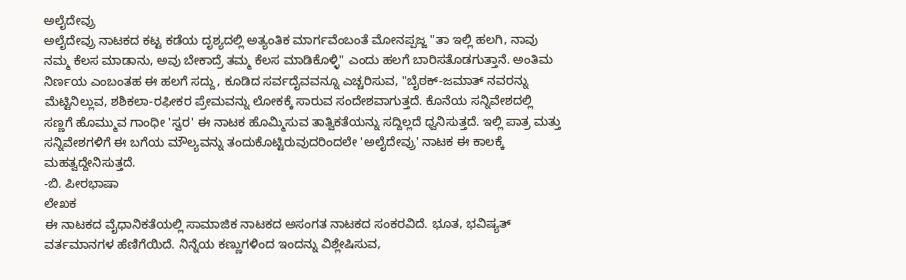ಅಲೈದೇವ್ರು
ಅಲೈದೇವ್ರು ನಾಟಕದ ಕಟ್ಟ ಕಡೆಯ ದೃಶ್ಯದಲ್ಲಿ ಅತ್ಯಂತಿಕ ಮಾರ್ಗವೆಂಬಂತೆ ಮೋನಪ್ಪಜ್ಜ "ತಾ ಇಲ್ಲಿ ಹಲಗಿ, ನಾವು ನಮ್ಮ ಕೆಲಸ ಮಾಡಾನು, ಅವು ಬೇಕಾದ್ರೆ ತಮ್ಮ ಕೆಲಸ ಮಾಡಿಕೊಳ್ಳಿ" ಎಂದು ಹಲಗೆ ಬಾರಿಸತೊಡಗುತ್ತಾನೆ. ಅಂತಿಮ ನಿರ್ಣಯ ಎಂಬಂತಹ ಈ ಹಲಗೆ ಸದ್ದು, ಕೂಡಿದ ಸರ್ವದೈವವನ್ನೂ ಎಚ್ಚರಿಸುವ, "ಬೈಠಕ್-ಜಮಾತ್ ನವರನ್ನು ಮೆಟ್ಟಿನಿಲ್ಲುವ, ಶಶಿಕಲಾ-ರಫೀಕರ ಪ್ರೇಮವನ್ನು ಲೋಕಕ್ಕೆ ಸಾರುವ ಸಂದೇಶವಾಗುತ್ತದೆ. ಕೊನೆಯ ಸನ್ನಿವೇಶದಲ್ಲಿ ಸಣ್ಣಗೆ ಹೊಮ್ಮುವ ಗಾಂಧೀ 'ಸ್ವರ' ಈ ನಾಟಕ ಹೊಮ್ಮಿಸುವ ತಾತ್ವಿಕತೆಯನ್ನು ಸದ್ದಿಲ್ಲದೆ ಧ್ವನಿಸುತ್ತದೆ. ಇಲ್ಲಿ ಪಾತ್ರ ಮತ್ತು ಸನ್ನಿವೇಶಗಳಿಗೆ ಈ ಬಗೆಯ ಮೌಲ್ಯವನ್ನು ತಂದುಕೊಟ್ಟಿರುವುದರಿಂದಲೇ 'ಅಲೈದೇವ್ರು' ನಾಟಕ ಈ ಕಾಲಕ್ಕೆ ಮಹತ್ವದ್ದೇನಿಸುತ್ತದೆ.
-ಬಿ. ಪೀರಭಾಷಾ
ಲೇಖಕ
ಈ ನಾಟಕದ ವೈಧಾನಿಕತೆಯಲ್ಲಿ ಸಾಮಾಜಿಕ ನಾಟಕದ ಅಸಂಗತ ನಾಟಕದ ಸಂಕರವಿದೆ. ಭೂತ, ಭವಿಷ್ಯತ್ ವರ್ತಮಾನಗಳ ಹೆಣಿಗೆಯಿದೆ. ನಿನ್ನೆಯ ಕಣ್ಣುಗಳಿಂದ ಇಂದನ್ನು ವಿಶ್ಲೇಷಿಸುವ,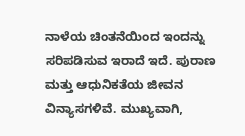ನಾಳೆಯ ಚಿಂತನೆಯಿಂದ ಇಂದನ್ನು ಸರಿಪಡಿಸುವ ಇರಾದೆ ಇದೆ. ಪುರಾಣ ಮತ್ತು ಆಧುನಿಕತೆಯ ಜೀವನ ವಿನ್ಯಾಸಗಳಿವೆ. ಮುಖ್ಯವಾಗಿ,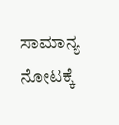ಸಾಮಾನ್ಯ ನೋಟಕ್ಕೆ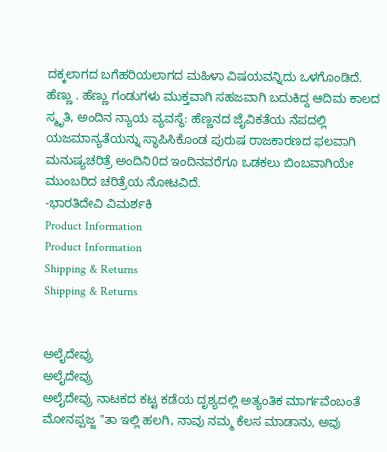ದಕ್ಕಲಾಗದ ಬಗೆಹರಿಯಲಾಗದ ಮಹಿಳಾ ವಿಷಯವನ್ನಿದು ಒಳಗೊಂಡಿದೆ. ಹೆಣ್ಣು . ಹೆಣ್ಣು ಗಂಡುಗಳು ಮುಕ್ತವಾಗಿ ಸಹಜವಾಗಿ ಬದುಕಿದ್ದ ಆದಿಮ ಕಾಲದ ಸ್ಮೃತಿ, ಅಂದಿನ ನ್ಯಾಯ ವ್ಯವಸ್ಥೆ: ಹೆಣ್ಣನದ ಜೈವಿಕತೆಯ ನೆಪದಲ್ಲಿ ಯಜಮಾನ್ಯತೆಯನ್ನು ಸ್ಥಾಪಿಸಿಕೊಂಡ ಪುರುಷ ರಾಜಕಾರಣದ ಫಲವಾಗಿ ಮನುಷ್ಯಚರಿತ್ರೆ ಅಂದಿನಿ0ದ ಇಂದಿನವರೆಗೂ ಒಡಕಲು ಬಿಂಬವಾಗಿಯೇ ಮುಂಬರಿದ ಚರಿತ್ರೆಯ ನೋಟವಿದೆ.
-ಭಾರತಿದೇವಿ ವಿಮರ್ಶಕಿ
Product Information
Product Information
Shipping & Returns
Shipping & Returns


ಅಲೈದೇವ್ರು
ಅಲೈದೇವ್ರು
ಅಲೈದೇವ್ರು ನಾಟಕದ ಕಟ್ಟ ಕಡೆಯ ದೃಶ್ಯದಲ್ಲಿ ಅತ್ಯಂತಿಕ ಮಾರ್ಗವೆಂಬಂತೆ ಮೋನಪ್ಪಜ್ಜ "ತಾ ಇಲ್ಲಿ ಹಲಗಿ, ನಾವು ನಮ್ಮ ಕೆಲಸ ಮಾಡಾನು, ಅವು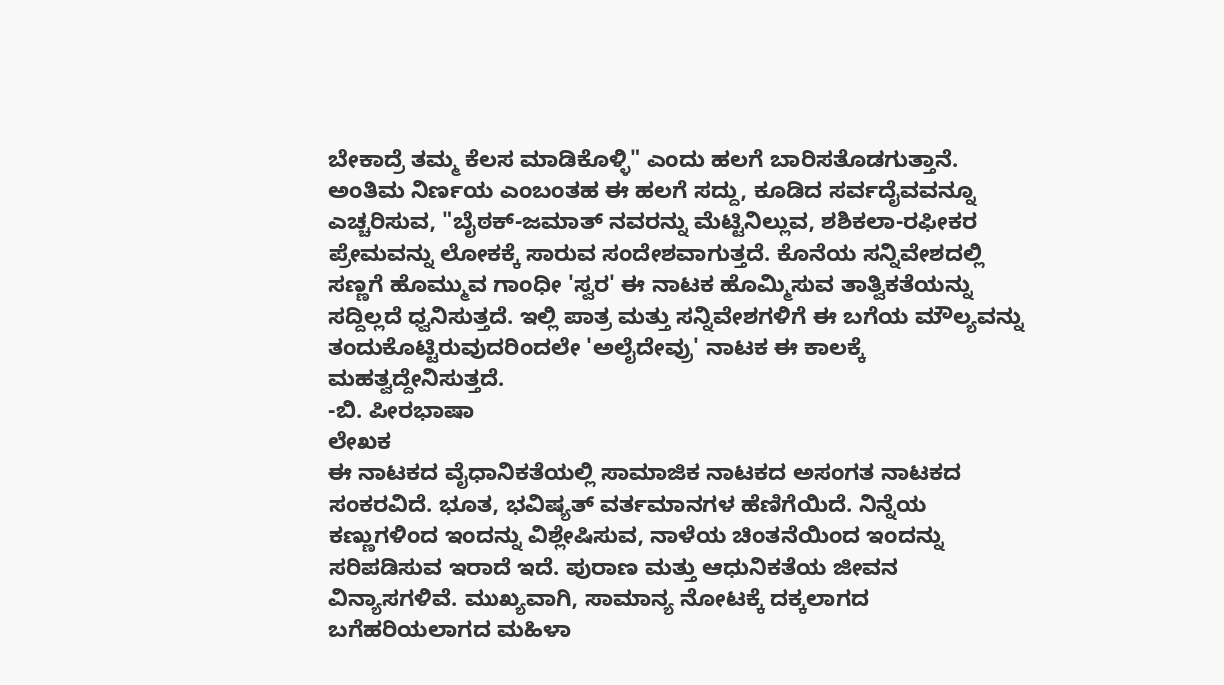ಬೇಕಾದ್ರೆ ತಮ್ಮ ಕೆಲಸ ಮಾಡಿಕೊಳ್ಳಿ" ಎಂದು ಹಲಗೆ ಬಾರಿಸತೊಡಗುತ್ತಾನೆ. ಅಂತಿಮ ನಿರ್ಣಯ ಎಂಬಂತಹ ಈ ಹಲಗೆ ಸದ್ದು, ಕೂಡಿದ ಸರ್ವದೈವವನ್ನೂ ಎಚ್ಚರಿಸುವ, "ಬೈಠಕ್-ಜಮಾತ್ ನವರನ್ನು ಮೆಟ್ಟಿನಿಲ್ಲುವ, ಶಶಿಕಲಾ-ರಫೀಕರ ಪ್ರೇಮವನ್ನು ಲೋಕಕ್ಕೆ ಸಾರುವ ಸಂದೇಶವಾಗುತ್ತದೆ. ಕೊನೆಯ ಸನ್ನಿವೇಶದಲ್ಲಿ ಸಣ್ಣಗೆ ಹೊಮ್ಮುವ ಗಾಂಧೀ 'ಸ್ವರ' ಈ ನಾಟಕ ಹೊಮ್ಮಿಸುವ ತಾತ್ವಿಕತೆಯನ್ನು ಸದ್ದಿಲ್ಲದೆ ಧ್ವನಿಸುತ್ತದೆ. ಇಲ್ಲಿ ಪಾತ್ರ ಮತ್ತು ಸನ್ನಿವೇಶಗಳಿಗೆ ಈ ಬಗೆಯ ಮೌಲ್ಯವನ್ನು ತಂದುಕೊಟ್ಟಿರುವುದರಿಂದಲೇ 'ಅಲೈದೇವ್ರು' ನಾಟಕ ಈ ಕಾಲಕ್ಕೆ ಮಹತ್ವದ್ದೇನಿಸುತ್ತದೆ.
-ಬಿ. ಪೀರಭಾಷಾ
ಲೇಖಕ
ಈ ನಾಟಕದ ವೈಧಾನಿಕತೆಯಲ್ಲಿ ಸಾಮಾಜಿಕ ನಾಟಕದ ಅಸಂಗತ ನಾಟಕದ ಸಂಕರವಿದೆ. ಭೂತ, ಭವಿಷ್ಯತ್ ವರ್ತಮಾನಗಳ ಹೆಣಿಗೆಯಿದೆ. ನಿನ್ನೆಯ ಕಣ್ಣುಗಳಿಂದ ಇಂದನ್ನು ವಿಶ್ಲೇಷಿಸುವ, ನಾಳೆಯ ಚಿಂತನೆಯಿಂದ ಇಂದನ್ನು ಸರಿಪಡಿಸುವ ಇರಾದೆ ಇದೆ. ಪುರಾಣ ಮತ್ತು ಆಧುನಿಕತೆಯ ಜೀವನ ವಿನ್ಯಾಸಗಳಿವೆ. ಮುಖ್ಯವಾಗಿ, ಸಾಮಾನ್ಯ ನೋಟಕ್ಕೆ ದಕ್ಕಲಾಗದ ಬಗೆಹರಿಯಲಾಗದ ಮಹಿಳಾ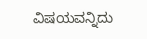ವಿಷಯವನ್ನಿದು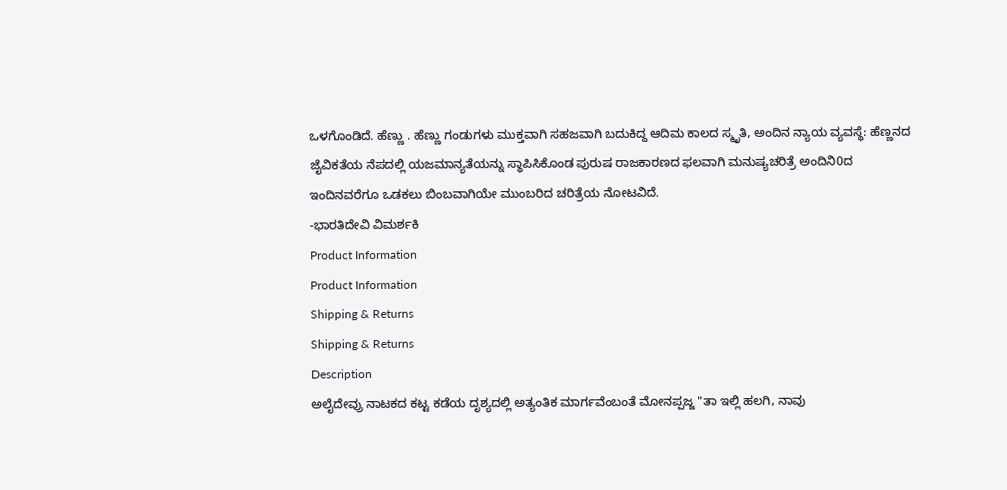ಒಳಗೊಂಡಿದೆ. ಹೆಣ್ಣು . ಹೆಣ್ಣು ಗಂಡುಗಳು ಮುಕ್ತವಾಗಿ ಸಹಜವಾಗಿ ಬದುಕಿದ್ದ ಆದಿಮ ಕಾಲದ ಸ್ಮೃತಿ, ಅಂದಿನ ನ್ಯಾಯ ವ್ಯವಸ್ಥೆ: ಹೆಣ್ಣನದ ಜೈವಿಕತೆಯ ನೆಪದಲ್ಲಿ ಯಜಮಾನ್ಯತೆಯನ್ನು ಸ್ಥಾಪಿಸಿಕೊಂಡ ಪುರುಷ ರಾಜಕಾರಣದ ಫಲವಾಗಿ ಮನುಷ್ಯಚರಿತ್ರೆ ಅಂದಿನಿ0ದ ಇಂದಿನವರೆಗೂ ಒಡಕಲು ಬಿಂಬವಾಗಿಯೇ ಮುಂಬರಿದ ಚರಿತ್ರೆಯ ನೋಟವಿದೆ.
-ಭಾರತಿದೇವಿ ವಿಮರ್ಶಕಿ
Product Information
Product Information
Shipping & Returns
Shipping & Returns
Description
ಅಲೈದೇವ್ರು ನಾಟಕದ ಕಟ್ಟ ಕಡೆಯ ದೃಶ್ಯದಲ್ಲಿ ಅತ್ಯಂತಿಕ ಮಾರ್ಗವೆಂಬಂತೆ ಮೋನಪ್ಪಜ್ಜ "ತಾ ಇಲ್ಲಿ ಹಲಗಿ, ನಾವು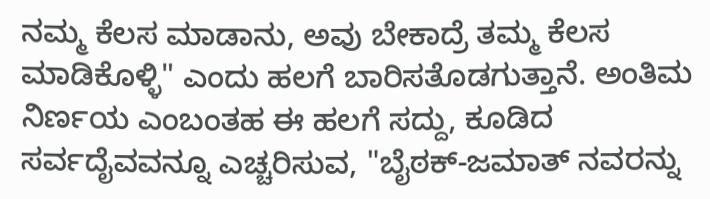ನಮ್ಮ ಕೆಲಸ ಮಾಡಾನು, ಅವು ಬೇಕಾದ್ರೆ ತಮ್ಮ ಕೆಲಸ ಮಾಡಿಕೊಳ್ಳಿ" ಎಂದು ಹಲಗೆ ಬಾರಿಸತೊಡಗುತ್ತಾನೆ. ಅಂತಿಮ ನಿರ್ಣಯ ಎಂಬಂತಹ ಈ ಹಲಗೆ ಸದ್ದು, ಕೂಡಿದ ಸರ್ವದೈವವನ್ನೂ ಎಚ್ಚರಿಸುವ, "ಬೈಠಕ್-ಜಮಾತ್ ನವರನ್ನು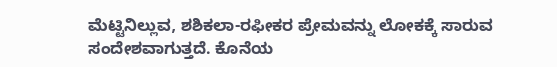ಮೆಟ್ಟಿನಿಲ್ಲುವ, ಶಶಿಕಲಾ-ರಫೀಕರ ಪ್ರೇಮವನ್ನು ಲೋಕಕ್ಕೆ ಸಾರುವ ಸಂದೇಶವಾಗುತ್ತದೆ. ಕೊನೆಯ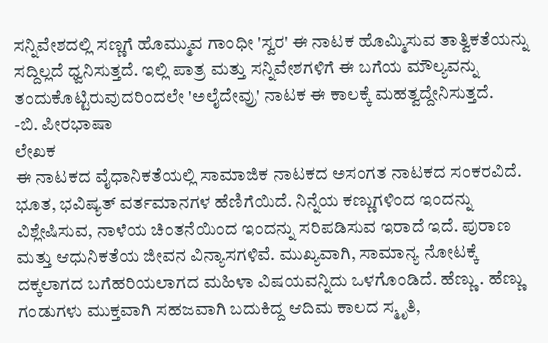ಸನ್ನಿವೇಶದಲ್ಲಿ ಸಣ್ಣಗೆ ಹೊಮ್ಮುವ ಗಾಂಧೀ 'ಸ್ವರ' ಈ ನಾಟಕ ಹೊಮ್ಮಿಸುವ ತಾತ್ವಿಕತೆಯನ್ನು ಸದ್ದಿಲ್ಲದೆ ಧ್ವನಿಸುತ್ತದೆ. ಇಲ್ಲಿ ಪಾತ್ರ ಮತ್ತು ಸನ್ನಿವೇಶಗಳಿಗೆ ಈ ಬಗೆಯ ಮೌಲ್ಯವನ್ನು ತಂದುಕೊಟ್ಟಿರುವುದರಿಂದಲೇ 'ಅಲೈದೇವ್ರು' ನಾಟಕ ಈ ಕಾಲಕ್ಕೆ ಮಹತ್ವದ್ದೇನಿಸುತ್ತದೆ.
-ಬಿ. ಪೀರಭಾಷಾ
ಲೇಖಕ
ಈ ನಾಟಕದ ವೈಧಾನಿಕತೆಯಲ್ಲಿ ಸಾಮಾಜಿಕ ನಾಟಕದ ಅಸಂಗತ ನಾಟಕದ ಸಂಕರವಿದೆ. ಭೂತ, ಭವಿಷ್ಯತ್ ವರ್ತಮಾನಗಳ ಹೆಣಿಗೆಯಿದೆ. ನಿನ್ನೆಯ ಕಣ್ಣುಗಳಿಂದ ಇಂದನ್ನು ವಿಶ್ಲೇಷಿಸುವ, ನಾಳೆಯ ಚಿಂತನೆಯಿಂದ ಇಂದನ್ನು ಸರಿಪಡಿಸುವ ಇರಾದೆ ಇದೆ. ಪುರಾಣ ಮತ್ತು ಆಧುನಿಕತೆಯ ಜೀವನ ವಿನ್ಯಾಸಗಳಿವೆ. ಮುಖ್ಯವಾಗಿ, ಸಾಮಾನ್ಯ ನೋಟಕ್ಕೆ ದಕ್ಕಲಾಗದ ಬಗೆಹರಿಯಲಾಗದ ಮಹಿಳಾ ವಿಷಯವನ್ನಿದು ಒಳಗೊಂಡಿದೆ. ಹೆಣ್ಣು . ಹೆಣ್ಣು ಗಂಡುಗಳು ಮುಕ್ತವಾಗಿ ಸಹಜವಾಗಿ ಬದುಕಿದ್ದ ಆದಿಮ ಕಾಲದ ಸ್ಮೃತಿ,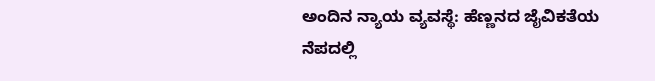ಅಂದಿನ ನ್ಯಾಯ ವ್ಯವಸ್ಥೆ: ಹೆಣ್ಣನದ ಜೈವಿಕತೆಯ ನೆಪದಲ್ಲಿ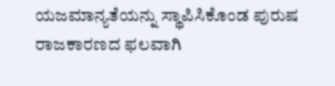ಯಜಮಾನ್ಯತೆಯನ್ನು ಸ್ಥಾಪಿಸಿಕೊಂಡ ಪುರುಷ ರಾಜಕಾರಣದ ಫಲವಾಗಿ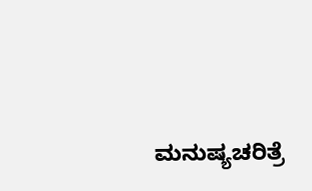ಮನುಷ್ಯಚರಿತ್ರೆ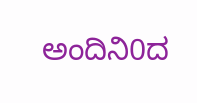ಅಂದಿನಿ0ದ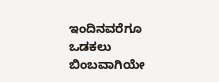ಇಂದಿನವರೆಗೂ ಒಡಕಲು ಬಿಂಬವಾಗಿಯೇ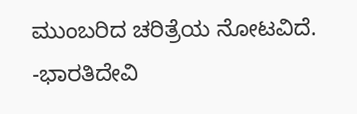ಮುಂಬರಿದ ಚರಿತ್ರೆಯ ನೋಟವಿದೆ.
-ಭಾರತಿದೇವಿ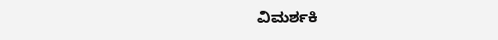ವಿಮರ್ಶಕಿ